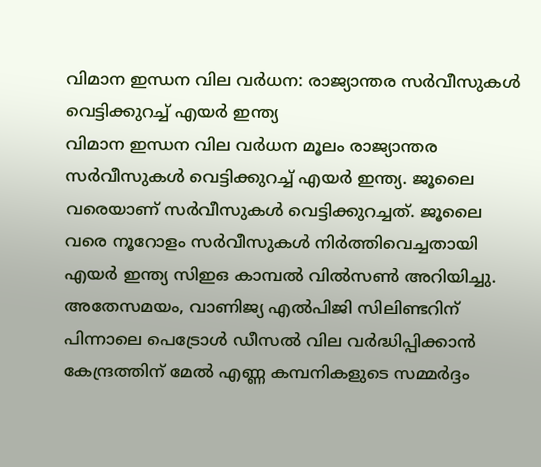വിമാന ഇന്ധന വില വർധന: രാജ്യാന്തര സർവീസുകൾ വെട്ടിക്കുറച്ച് എയർ ഇന്ത്യ
വിമാന ഇന്ധന വില വർധന മൂലം രാജ്യാന്തര സർവീസുകൾ വെട്ടിക്കുറച്ച് എയർ ഇന്ത്യ. ജൂലൈ വരെയാണ് സർവീസുകൾ വെട്ടിക്കുറച്ചത്. ജൂലൈ വരെ നൂറോളം സർവീസുകൾ നിർത്തിവെച്ചതായി എയർ ഇന്ത്യ സിഇഒ കാമ്പൽ വിൽസൺ അറിയിച്ചു. അതേസമയം, വാണിജ്യ എൽപിജി സിലിണ്ടറിന് പിന്നാലെ പെട്രോൾ ഡീസൽ വില വർദ്ധിപ്പിക്കാൻ കേന്ദ്രത്തിന് മേൽ എണ്ണ കമ്പനികളുടെ സമ്മർദ്ദം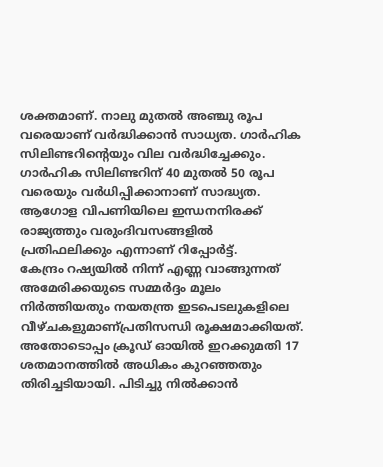ശക്തമാണ്. നാലു മുതൽ അഞ്ചു രൂപ വരെയാണ് വർദ്ധിക്കാൻ സാധ്യത. ഗാർഹിക സിലിണ്ടറിന്റെയും വില വർദ്ധിച്ചേക്കും. ഗാർഹിക സിലിണ്ടറിന് 40 മുതൽ 50 രൂപ വരെയും വർധിപ്പിക്കാനാണ് സാദ്ധ്യത. ആഗോള വിപണിയിലെ ഇന്ധനനിരക്ക് രാജ്യത്തും വരുംദിവസങ്ങളിൽ പ്രതിഫലിക്കും എന്നാണ് റിപ്പോർട്ട്.
കേന്ദ്രം റഷ്യയിൽ നിന്ന് എണ്ണ വാങ്ങുന്നത് അമേരിക്കയുടെ സമ്മർദ്ദം മൂലം നിർത്തിയതും നയതന്ത്ര ഇടപെടലുകളിലെ വീഴ്ചകളുമാണ്പ്രതിസന്ധി രൂക്ഷമാക്കിയത്. അതോടൊപ്പം ക്രൂഡ് ഓയിൽ ഇറക്കുമതി 17 ശതമാനത്തിൽ അധികം കുറഞ്ഞതും തിരിച്ചടിയായി. പിടിച്ചു നിൽക്കാൻ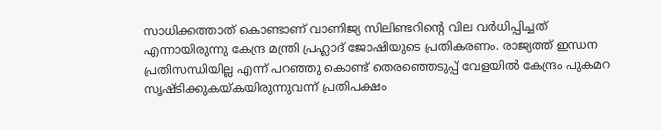സാധിക്കത്താത് കൊണ്ടാണ് വാണിജ്യ സിലിണ്ടറിന്റെ വില വർധിപ്പിച്ചത് എന്നായിരുന്നു കേന്ദ്ര മന്ത്രി പ്രഹ്ലാദ് ജോഷിയുടെ പ്രതികരണം. രാജ്യത്ത് ഇന്ധന പ്രതിസന്ധിയില്ല എന്ന് പറഞ്ഞു കൊണ്ട് തെരഞ്ഞെടുപ്പ് വേളയിൽ കേന്ദ്രം പുകമറ സൃഷ്ടിക്കുകയ്കയിരുന്നുവന്ന് പ്രതിപക്ഷം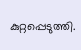കുറ്റപ്പെടുത്തി.